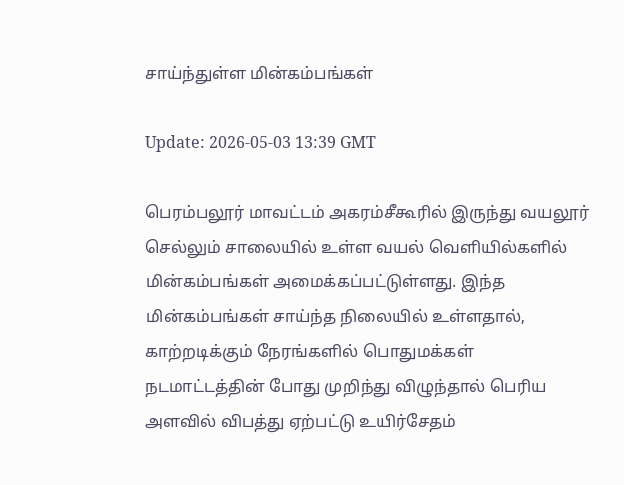சாய்ந்துள்ள மின்கம்பங்கள்

Update: 2026-05-03 13:39 GMT

பெரம்பலூர் மாவட்டம் அகரம்சீகூரில் இருந்து வயலூர் செல்லும் சாலையில் உள்ள வயல் வெளியில்களில் மின்கம்பங்கள் அமைக்கப்பட்டுள்ளது. இந்த மின்கம்பங்கள் சாய்ந்த நிலையில் உள்ளதால், காற்றடிக்கும் நேரங்களில் பொதுமக்கள் நடமாட்டத்தின் போது முறிந்து விழுந்தால் பெரிய அளவில் விபத்து ஏற்பட்டு உயிர்சேதம்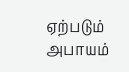ஏற்படும் அபாயம்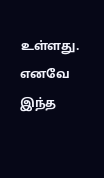உள்ளது. எனவே இந்த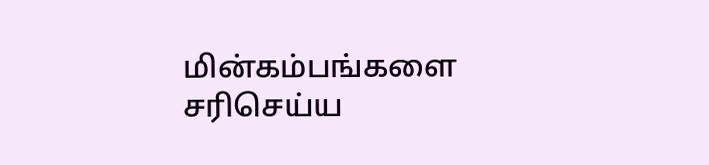மின்கம்பங்களை சரிசெய்ய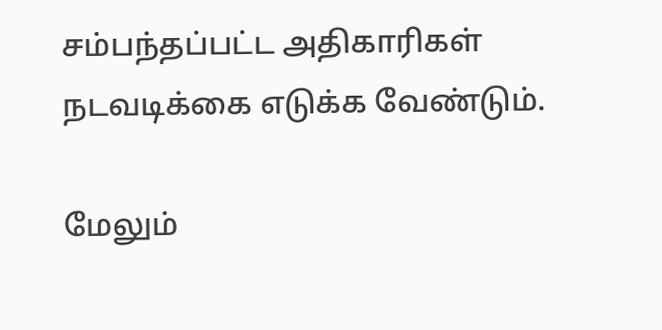சம்பந்தப்பட்ட அதிகாரிகள் நடவடிக்கை எடுக்க வேண்டும்.

மேலும்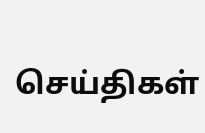செய்திகள்